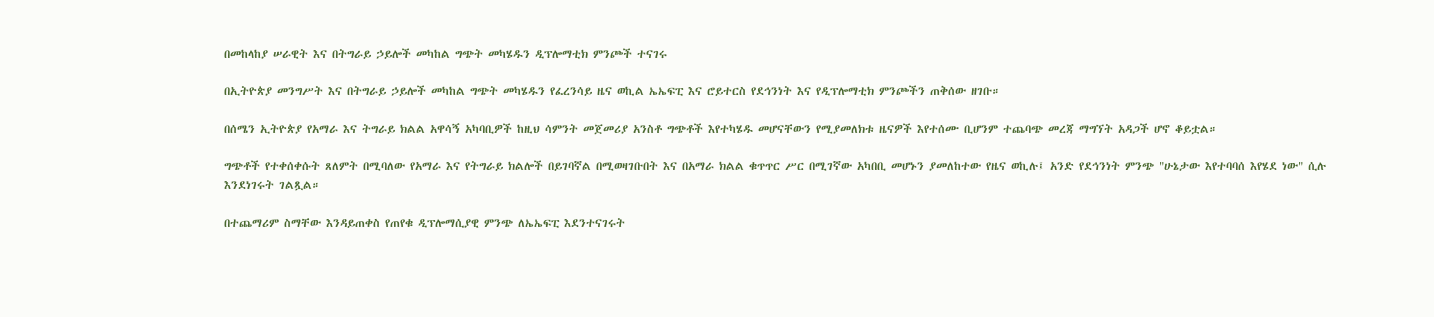በመከላከያ ሠራዊት እና በትግራይ ኃይሎች መካከል ግጭት መካሄዱን ዲፕሎማቲክ ምንጮች ተናገሩ

በኢትዮጵያ መንግሥት እና በትግራይ ኃይሎች መካከል ግጭት መካሄዱን የፈረንሳይ ዜና ወኪል ኤኤፍፒ እና ሮይተርስ የደኅንነት እና የዲፕሎማቲክ ምንጮችን ጠቅሰው ዘገቡ።

በሰሜን ኢትዮጵያ የአማራ እና ትግራይ ክልል አዋሳኝ አካባቢዎች ከዚህ ሳምንት መጀመሪያ አንስቶ ግጭቶች እየተካሄዱ መሆናቸውን የሚያመለክቱ ዜናዎች እየተሰሙ ቢሆንም ተጨባጭ መረጃ ማግኘት አዳጋች ሆኖ ቆይቷል።

ግጭቶች የተቀሰቀሱት ጸለምት በሚባለው የአማራ እና የትግራይ ክልሎች በይገባኛል በሚወዛገቡበት እና በአማራ ክልል ቁጥጥር ሥር በሚገኛው አካበቢ መሆኑን ያመለከተው የዜና ወኪሉ፤ አንድ የደኅንነት ምንጭ "ሁኔታው እየተባባሰ እየሄደ ነው" ሲሉ እንደነገሩት ገልጿል።

በተጨማሪም ስማቸው እንዳይጠቀስ የጠየቁ ዲፕሎማሲያዊ ምንጭ ለኤኤፍፒ እደንተናገሩት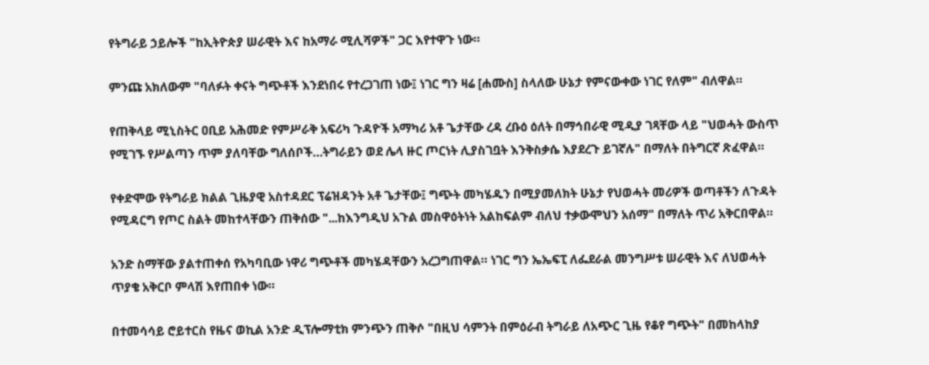የትግራይ ኃይሎች "ከኢትዮጵያ ሠራዊት እና ከአማራ ሚሊሻዎች" ጋር እየተዋጉ ነው።

ምንጩ አክለውም "ባለፉት ቀናት ግጭቶች እንደነበሩ የተረጋገጠ ነው፤ ነገር ግን ዛሬ [ሐሙስ] ስላለው ሁኔታ የምናውቀው ነገር የለም" ብለዋል።

የጠቅላይ ሚኒስትር ዐቢይ አሕመድ የምሥራቅ አፍሪካ ጉዳዮች አማካሪ አቶ ጌታቸው ረዳ ረቡዕ ዕለት በማኅበራዊ ሚዲያ ገጻቸው ላይ "ህወሓት ውስጥ የሚገኙ የሥልጣን ጥም ያለባቸው ግለሰቦች…ትግራይን ወደ ሌላ ዙር ጦርነት ሊያስገቧት እንቅስቃሴ እያደረጉ ይገኛሉ" በማለት በትግርኛ ጽፈዋል።

የቀድሞው የትግራይ ክልል ጊዜያዊ አስተዳደር ፕሬዝዳንት አቶ ጌታቸው፤ ግጭት መካሄዱን በሚያመለክት ሁኔታ የህወሓት መሪዎች ወጣቶችን ለጉዳት የሚዳርግ የጦር ስልት መከተላቸውን ጠቅሰው "...ከእንግዲህ አጉል መስዋዕትነት አልከፍልም ብለህ ተቃውሞህን አሰማ" በማለት ጥሪ አቅርበዋል።

አንድ ስማቸው ያልተጠቀሰ የአካባቢው ነዋሪ ግጭቶች መካሄዳቸውን አረጋግጠዋል። ነገር ግን ኤኤፍፒ ለፌደራል መንግሥቱ ሠራዊት እና ለህወሓት ጥያቄ አቅርቦ ምላሽ እየጠበቀ ነው።

በተመሳሳይ ሮይተርስ የዜና ወኪል አንድ ዲፕሎማቲክ ምንጭን ጠቅሶ "በዚህ ሳምንት በምዕራብ ትግራይ ለአጭር ጊዜ የቆየ ግጭት" በመከላከያ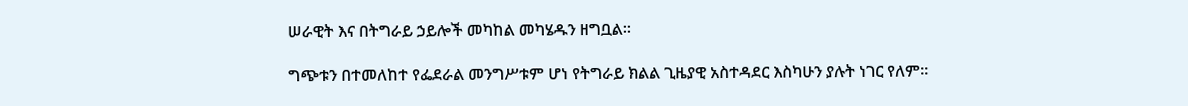ሠራዊት እና በትግራይ ኃይሎች መካከል መካሄዱን ዘግቧል።

ግጭቱን በተመለከተ የፌደራል መንግሥቱም ሆነ የትግራይ ክልል ጊዜያዊ አስተዳደር እስካሁን ያሉት ነገር የለም።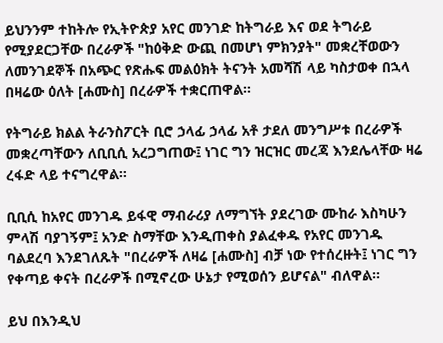ይህንንም ተከትሎ የኢትዮጵያ አየር መንገድ ከትግራይ እና ወደ ትግራይ የሚያደርጋቸው በረራዎች "ከዕቅድ ውጪ በመሆነ ምክንያት" መቋረቸወውን ለመንገደኞች በአጭር የጽሑፍ መልዕክት ትናንት አመሻሽ ላይ ካስታወቀ በኋላ በዛሬው ዕለት [ሐሙስ] በረራዎች ተቋርጠዋል።

የትግራይ ክልል ትራንስፖርት ቢሮ ኃላፊ ኃላፊ አቶ ታደለ መንግሥቱ በረራዎች መቋረጣቸውን ለቢቢሲ አረጋግጠው፤ ነገር ግን ዝርዝር መረጃ እንደሌላቸው ዛሬ ረፋድ ላይ ተናግረዋል።

ቢቢሲ ከአየር መንገዱ ይፋዊ ማብራሪያ ለማግኘት ያደረገው ሙከራ እስካሁን ምላሽ ባያገኝም፤ አንድ ስማቸው እንዲጠቀስ ያልፈቀዱ የአየር መንገዱ ባልደረባ እንደገለጹት "በረራዎች ለዛሬ [ሐሙስ] ብቻ ነው የተሰረዙት፤ ነገር ግን የቀጣይ ቀናት በረራዎች በሚኖረው ሁኔታ የሚወሰን ይሆናል" ብለዋል።

ይህ በእንዲህ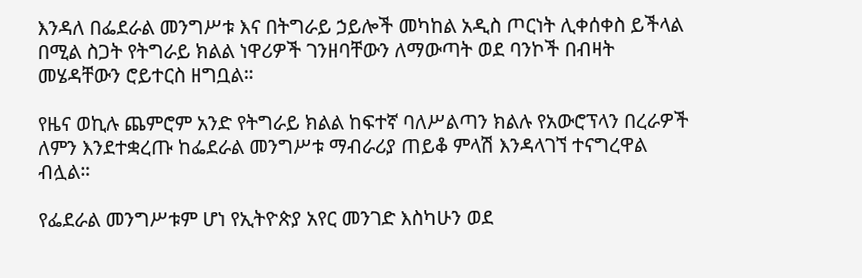እንዳለ በፌደራል መንግሥቱ እና በትግራይ ኃይሎች መካከል አዲስ ጦርነት ሊቀሰቀስ ይችላል በሚል ስጋት የትግራይ ክልል ነዋሪዎች ገንዘባቸውን ለማውጣት ወደ ባንኮች በብዛት መሄዳቸውን ሮይተርስ ዘግቧል።

የዜና ወኪሉ ጨምሮም አንድ የትግራይ ክልል ከፍተኛ ባለሥልጣን ክልሉ የአውሮፕላን በረራዎች ለምን እንደተቋረጡ ከፌደራል መንግሥቱ ማብራሪያ ጠይቆ ምላሽ እንዳላገኘ ተናግረዋል ብሏል።

የፌደራል መንግሥቱም ሆነ የኢትዮጵያ አየር መንገድ እስካሁን ወደ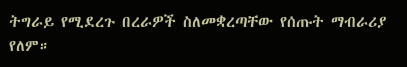ትግራይ የሚደረጉ በረራዎች ስለመቋረጣቸው የሰጡት ማብራሪያ የለም።